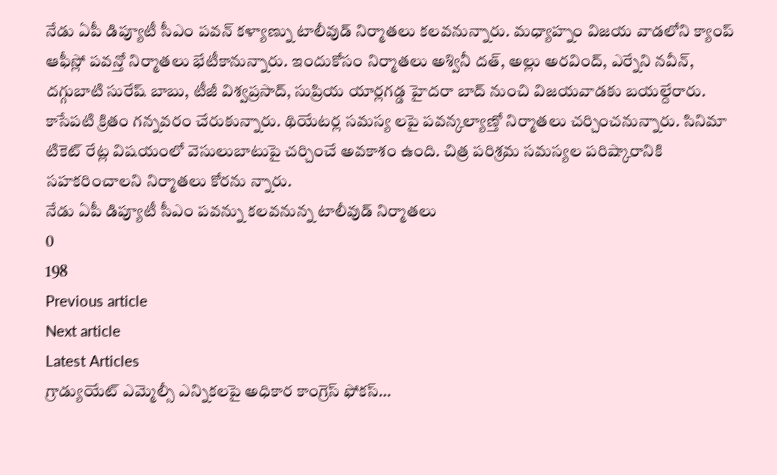నేడు ఏపీ డిప్యూటీ సీఎం పవన్ కళ్యాణ్ను టాలీవుడ్ నిర్మాతలు కలవనున్నారు. మధ్యాహ్నం విజయ వాడలోని క్యాంప్ ఆఫీస్లో పవన్తో నిర్మాతలు భేటీకానున్నారు. ఇందుకోసం నిర్మాతలు అశ్వినీ దత్, అల్లు అరవింద్, ఎర్నేని నవీన్, దగ్గుబాటి సురేష్ బాబు, టీజీ విశ్వప్రసాద్, సుప్రియ యార్లగడ్డ హైదరా బాద్ నుంచి విజయవాడకు బయల్దేరారు. కాసేపటి క్రితం గన్నవరం చేరుకున్నారు. థియేటర్ల సమస్య లపై పవన్కల్యాణ్తో నిర్మాతలు చర్చించనున్నారు. సినిమా టికెట్ రేట్ల విషయంలో వెసులుబాటుపై చర్చించే అవకాశం ఉంది. చిత్ర పరిశ్రమ సమస్యల పరిష్కారానికి సహకరించాలని నిర్మాతలు కోరను న్నారు.
నేడు ఏపీ డిప్యూటీ సీఎం పవన్ను కలవనున్న టాలీవుడ్ నిర్మాతలు
0
198
Previous article
Next article
Latest Articles
గ్రాడ్యుయేట్ ఎమ్మెల్సీ ఎన్నికలపై అధికార కాంగ్రెస్ ఫోకస్…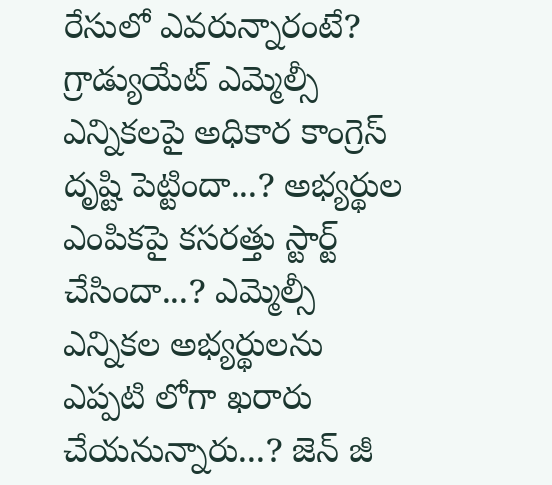రేసులో ఎవరున్నారంటే?
గ్రాడ్యుయేట్ ఎమ్మెల్సీ ఎన్నికలపై అధికార కాంగ్రెస్ దృష్టి పెట్టిందా...? అభ్యర్థుల ఎంపికపై కసరత్తు స్టార్ట్ చేసిందా...? ఎమ్మెల్సీ ఎన్నికల అభ్యర్థులను ఎప్పటి లోగా ఖరారు చేయనున్నారు...? జెన్ జీ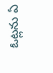ఓట్లను ఏ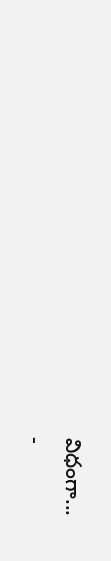విధంగా...
-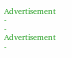Advertisement -
- Advertisement -